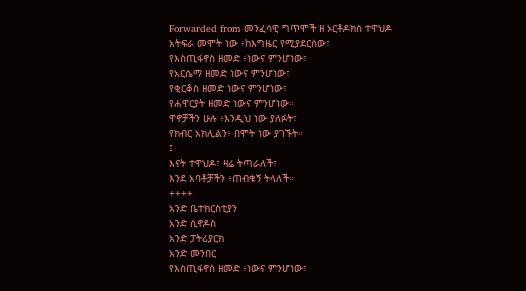Forwarded from መንፈሳዊ ግጥሞች ዘ ኦርቶዶክስ ተዋህዶ
አትፍራ መሞት ነው ፥ከእግዜር የሚያደርሰው፣
የእስጢፋኖስ ዘመድ ፥ነውና ምንሆነው፣
የአርሴማ ዘመድ ነውና ምንሆነው፣
የቂርቆስ ዘመድ ነውና ምንሆነው፣
የሐዋርያት ዘመድ ነውና ምንሆነው።
ዋኖቻችን ሁሉ ፥እንዲህ ነው ያለፉት፣
የክብር አክሊልን፥ በሞት ነው ያገኙት።
፤
እናት ተዋህዶ፣ ዛሬ ትጣራለች፣
እንደ አባቶቻችን ፥ጠብቁኝ ትላለች።
++++
አንድ ቤተክርስቲያን
አንድ ሲኖዶስ
አንድ ፓትሪያርክ
አንድ መንበር
የእስጢፋኖስ ዘመድ ፥ነውና ምንሆነው፣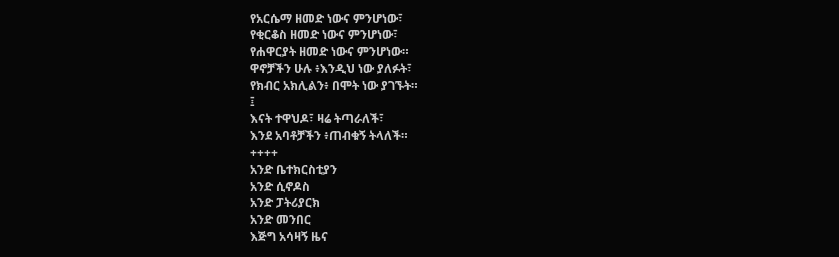የአርሴማ ዘመድ ነውና ምንሆነው፣
የቂርቆስ ዘመድ ነውና ምንሆነው፣
የሐዋርያት ዘመድ ነውና ምንሆነው።
ዋኖቻችን ሁሉ ፥እንዲህ ነው ያለፉት፣
የክብር አክሊልን፥ በሞት ነው ያገኙት።
፤
እናት ተዋህዶ፣ ዛሬ ትጣራለች፣
እንደ አባቶቻችን ፥ጠብቁኝ ትላለች።
++++
አንድ ቤተክርስቲያን
አንድ ሲኖዶስ
አንድ ፓትሪያርክ
አንድ መንበር
እጅግ አሳዛኝ ዜና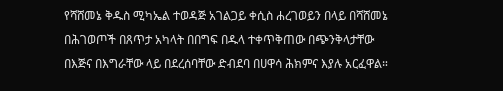የሻሸመኔ ቅዱስ ሚካኤል ተወዳጅ አገልጋይ ቀሲስ ሐረገወይን በላይ በሻሸመኔ በሕገወጦች በጸጥታ አካላት በበግፍ በዱላ ተቀጥቅጠው በጭንቅላታቸው በእጅና በእግራቸው ላይ በደረሰባቸው ድብደባ በሀዋሳ ሕክምና እያሉ አርፈዋል።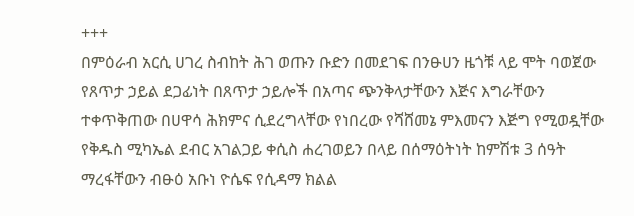+++
በምዕራብ አርሲ ሀገረ ስብከት ሕገ ወጡን ቡድን በመደገፍ በንፁሀን ዜጎቹ ላይ ሞት ባወጀው የጸጥታ ኃይል ደጋፊነት በጸጥታ ኃይሎች በአጣና ጭንቅላታቸውን እጅና እግራቸውን ተቀጥቅጠው በሀዋሳ ሕክምና ሲደረግላቸው የነበረው የሻሸመኔ ምእመናን እጅግ የሚወዷቸው የቅዱስ ሚካኤል ደብር አገልጋይ ቀሲስ ሐረገወይን በላይ በሰማዕትነት ከምሽቱ 3 ሰዓት ማረፋቸውን ብፁዕ አቡነ ዮሴፍ የሲዳማ ክልል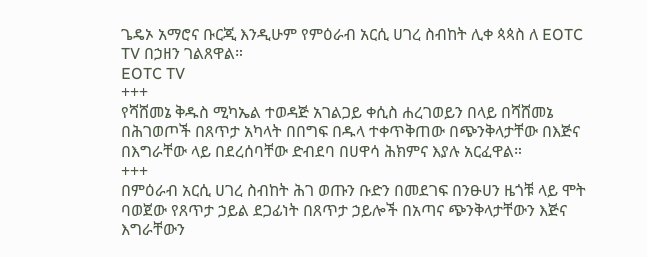ጌዴኦ አማሮና ቡርጂ እንዲሁም የምዕራብ አርሲ ሀገረ ስብከት ሊቀ ጳጳስ ለ EOTC TV በኃዘን ገልጸዋል።
EOTC TV
+++
የሻሸመኔ ቅዱስ ሚካኤል ተወዳጅ አገልጋይ ቀሲስ ሐረገወይን በላይ በሻሸመኔ በሕገወጦች በጸጥታ አካላት በበግፍ በዱላ ተቀጥቅጠው በጭንቅላታቸው በእጅና በእግራቸው ላይ በደረሰባቸው ድብደባ በሀዋሳ ሕክምና እያሉ አርፈዋል።
+++
በምዕራብ አርሲ ሀገረ ስብከት ሕገ ወጡን ቡድን በመደገፍ በንፁሀን ዜጎቹ ላይ ሞት ባወጀው የጸጥታ ኃይል ደጋፊነት በጸጥታ ኃይሎች በአጣና ጭንቅላታቸውን እጅና እግራቸውን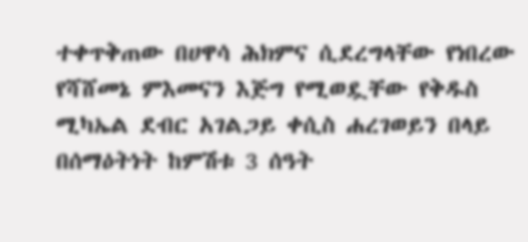ተቀጥቅጠው በሀዋሳ ሕክምና ሲደረግላቸው የነበረው የሻሸመኔ ምእመናን እጅግ የሚወዷቸው የቅዱስ ሚካኤል ደብር አገልጋይ ቀሲስ ሐረገወይን በላይ በሰማዕትነት ከምሽቱ 3 ሰዓት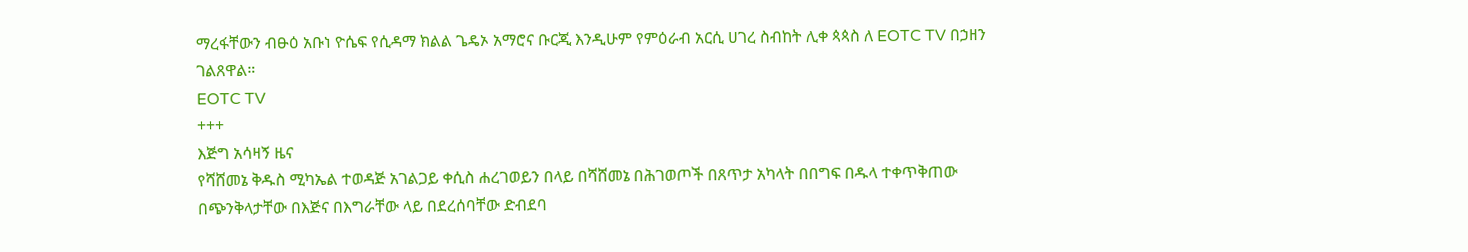ማረፋቸውን ብፁዕ አቡነ ዮሴፍ የሲዳማ ክልል ጌዴኦ አማሮና ቡርጂ እንዲሁም የምዕራብ አርሲ ሀገረ ስብከት ሊቀ ጳጳስ ለ EOTC TV በኃዘን ገልጸዋል።
EOTC TV
+++
እጅግ አሳዛኝ ዜና
የሻሸመኔ ቅዱስ ሚካኤል ተወዳጅ አገልጋይ ቀሲስ ሐረገወይን በላይ በሻሸመኔ በሕገወጦች በጸጥታ አካላት በበግፍ በዱላ ተቀጥቅጠው በጭንቅላታቸው በእጅና በእግራቸው ላይ በደረሰባቸው ድብደባ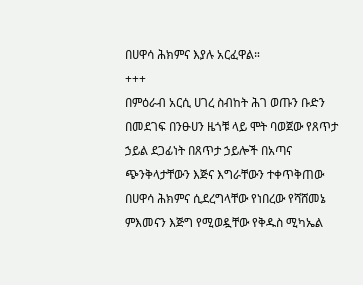በሀዋሳ ሕክምና እያሉ አርፈዋል።
+++
በምዕራብ አርሲ ሀገረ ስብከት ሕገ ወጡን ቡድን በመደገፍ በንፁሀን ዜጎቹ ላይ ሞት ባወጀው የጸጥታ ኃይል ደጋፊነት በጸጥታ ኃይሎች በአጣና ጭንቅላታቸውን እጅና እግራቸውን ተቀጥቅጠው በሀዋሳ ሕክምና ሲደረግላቸው የነበረው የሻሸመኔ ምእመናን እጅግ የሚወዷቸው የቅዱስ ሚካኤል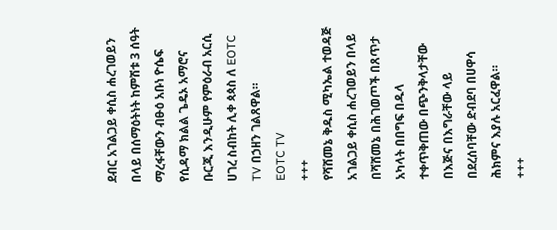ደብር አገልጋይ ቀሲስ ሐረገወይን በላይ በሰማዕትነት ከምሽቱ 3 ሰዓት ማረፋቸውን ብፁዕ አቡነ ዮሴፍ የሲዳማ ክልል ጌዴኦ አማሮና ቡርጂ እንዲሁም የምዕራብ አርሲ ሀገረ ስብከት ሊቀ ጳጳስ ለ EOTC TV በኃዘን ገልጸዋል።
EOTC TV
+++
የሻሸመኔ ቅዱስ ሚካኤል ተወዳጅ አገልጋይ ቀሲስ ሐረገወይን በላይ በሻሸመኔ በሕገወጦች በጸጥታ አካላት በበግፍ በዱላ ተቀጥቅጠው በጭንቅላታቸው በእጅና በእግራቸው ላይ በደረሰባቸው ድብደባ በሀዋሳ ሕክምና እያሉ አርፈዋል።
+++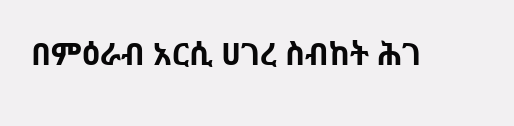በምዕራብ አርሲ ሀገረ ስብከት ሕገ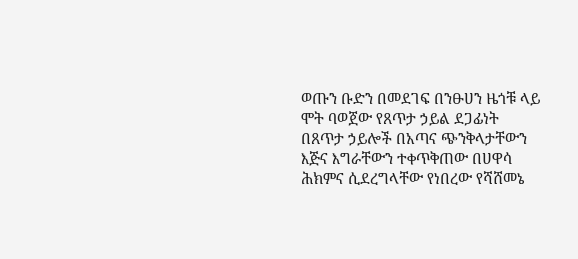ወጡን ቡድን በመደገፍ በንፁሀን ዜጎቹ ላይ ሞት ባወጀው የጸጥታ ኃይል ደጋፊነት በጸጥታ ኃይሎች በአጣና ጭንቅላታቸውን እጅና እግራቸውን ተቀጥቅጠው በሀዋሳ ሕክምና ሲደረግላቸው የነበረው የሻሸመኔ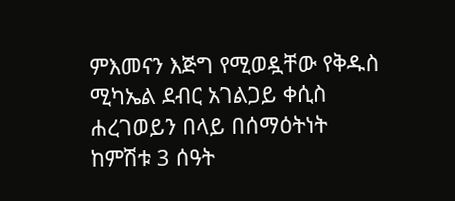ምእመናን እጅግ የሚወዷቸው የቅዱስ ሚካኤል ደብር አገልጋይ ቀሲስ ሐረገወይን በላይ በሰማዕትነት ከምሽቱ 3 ሰዓት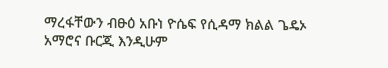ማረፋቸውን ብፁዕ አቡነ ዮሴፍ የሲዳማ ክልል ጌዴኦ አማሮና ቡርጂ እንዲሁም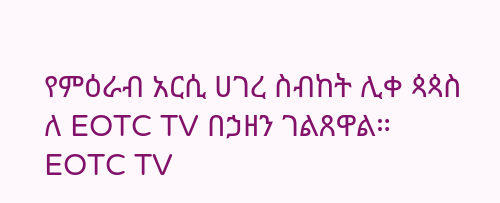የምዕራብ አርሲ ሀገረ ስብከት ሊቀ ጳጳስ ለ EOTC TV በኃዘን ገልጸዋል።
EOTC TV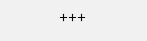+++